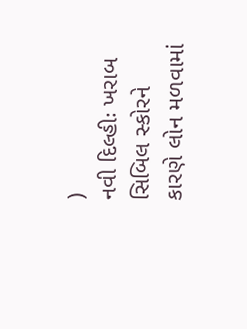)
નવી દિલ્હીઃ ખરાબ સિબિલ સ્કોરને કારણે લોન મળવામાં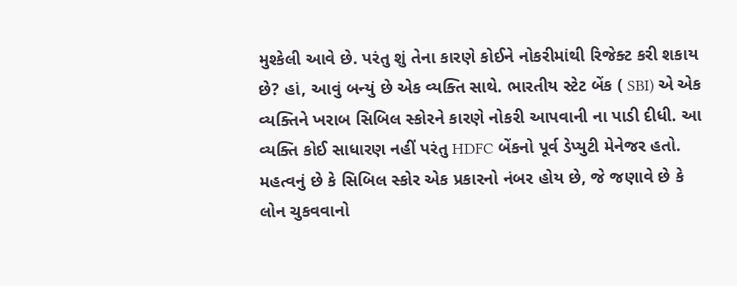મુશ્કેલી આવે છે. પરંતુ શું તેના કારણે કોઈને નોકરીમાંથી રિજેક્ટ કરી શકાય છે? હાં, આવું બન્યું છે એક વ્યક્તિ સાથે. ભારતીય સ્ટેટ બેંક ( SBI) એ એક વ્યક્તિને ખરાબ સિબિલ સ્કોરને કારણે નોકરી આપવાની ના પાડી દીધી. આ વ્યક્તિ કોઈ સાધારણ નહીં પરંતુ HDFC બેંકનો પૂર્વ ડેપ્યુટી મેનેજર હતો.
મહત્વનું છે કે સિબિલ સ્કોર એક પ્રકારનો નંબર હોય છે, જે જણાવે છે કે લોન ચુકવવાનો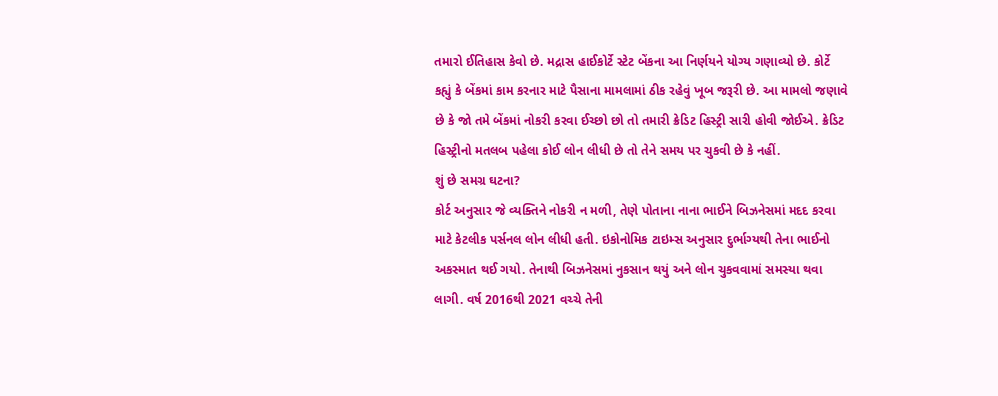તમારો ઈતિહાસ કેવો છે. મદ્રાસ હાઈકોર્ટે સ્ટેટ બેંકના આ નિર્ણયને યોગ્ય ગણાવ્યો છે. કોર્ટે કહ્યું કે બેંકમાં કામ કરનાર માટે પૈસાના મામલામાં ઠીક રહેવું ખૂબ જરૂરી છે. આ મામલો જણાવે છે કે જો તમે બેંકમાં નોકરી કરવા ઈચ્છો છો તો તમારી ક્રેડિટ હિસ્ટ્રી સારી હોવી જોઈએ. ક્રેડિટ હિસ્ટ્રીનો મતલબ પહેલા કોઈ લોન લીધી છે તો તેને સમય પર ચુકવી છે કે નહીં.
શું છે સમગ્ર ઘટના?
કોર્ટ અનુસાર જે વ્યક્તિને નોકરી ન મળી, તેણે પોતાના નાના ભાઈને બિઝનેસમાં મદદ કરવા માટે કેટલીક પર્સનલ લોન લીધી હતી. ઇકોનોમિક ટાઇમ્સ અનુસાર દુર્ભાગ્યથી તેના ભાઈનો અકસ્માત થઈ ગયો. તેનાથી બિઝનેસમાં નુકસાન થયું અને લોન ચુકવવામાં સમસ્યા થવા લાગી. વર્ષ 2016થી 2021 વચ્ચે તેની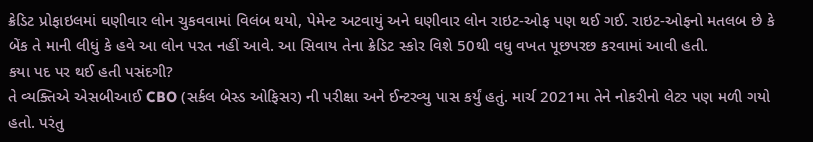ક્રેડિટ પ્રોફાઇલમાં ઘણીવાર લોન ચુકવવામાં વિલંબ થયો, પેમેન્ટ અટવાયું અને ઘણીવાર લોન રાઇટ-ઓફ પણ થઈ ગઈ. રાઇટ-ઓફનો મતલબ છે કે બેંક તે માની લીધું કે હવે આ લોન પરત નહીં આવે. આ સિવાય તેના ક્રેડિટ સ્કોર વિશે 50થી વધુ વખત પૂછપરછ કરવામાં આવી હતી.
કયા પદ પર થઈ હતી પસંદગી?
તે વ્યક્તિએ એસબીઆઈ CBO (સર્કલ બેસ્ડ ઓફિસર) ની પરીક્ષા અને ઈન્ટરવ્યુ પાસ કર્યું હતું. માર્ચ 2021મા તેને નોકરીનો લેટર પણ મળી ગયો હતો. પરંતુ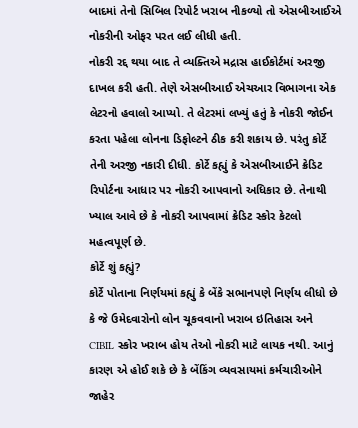બાદમાં તેનો સિબિલ રિપોર્ટ ખરાબ નીકળ્યો તો એસબીઆઈએ નોકરીની ઓફર પરત લઈ લીધી હતી.
નોકરી રદ્દ થયા બાદ તે વ્યક્તિએ મદ્રાસ હાઈકોર્ટમાં અરજી દાખલ કરી હતી. તેણે એસબીઆઈ એચઆર વિભાગના એક લેટરનો હવાલો આપ્યો. તે લેટરમાં લખ્યું હતું કે નોકરી જોઈન કરતા પહેલા લોનના ડિફોલ્ટને ઠીક કરી શકાય છે. પરંતુ કોર્ટે તેની અરજી નકારી દીધી. કોર્ટે કહ્યું કે એસબીઆઈને ક્રેડિટ રિપોર્ટના આધાર પર નોકરી આપવાનો અધિકાર છે. તેનાથી ખ્યાલ આવે છે કે નોકરી આપવામાં ક્રેડિટ સ્કોર કેટલો મહત્વપૂર્ણ છે.
કોર્ટે શું કહ્યું?
કોર્ટે પોતાના નિર્ણયમાં કહ્યું કે બેંકે સભાનપણે નિર્ણય લીધો છે કે જે ઉમેદવારોનો લોન ચૂકવવાનો ખરાબ ઇતિહાસ અને CIBIL સ્કોર ખરાબ હોય તેઓ નોકરી માટે લાયક નથી. આનું કારણ એ હોઈ શકે છે કે બેંકિંગ વ્યવસાયમાં કર્મચારીઓને જાહેર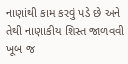નાણાંથી કામ કરવું પડે છે અને તેથી નાણાકીય શિસ્ત જાળવવી ખૂબ જ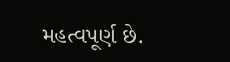મહત્વપૂર્ણ છે.